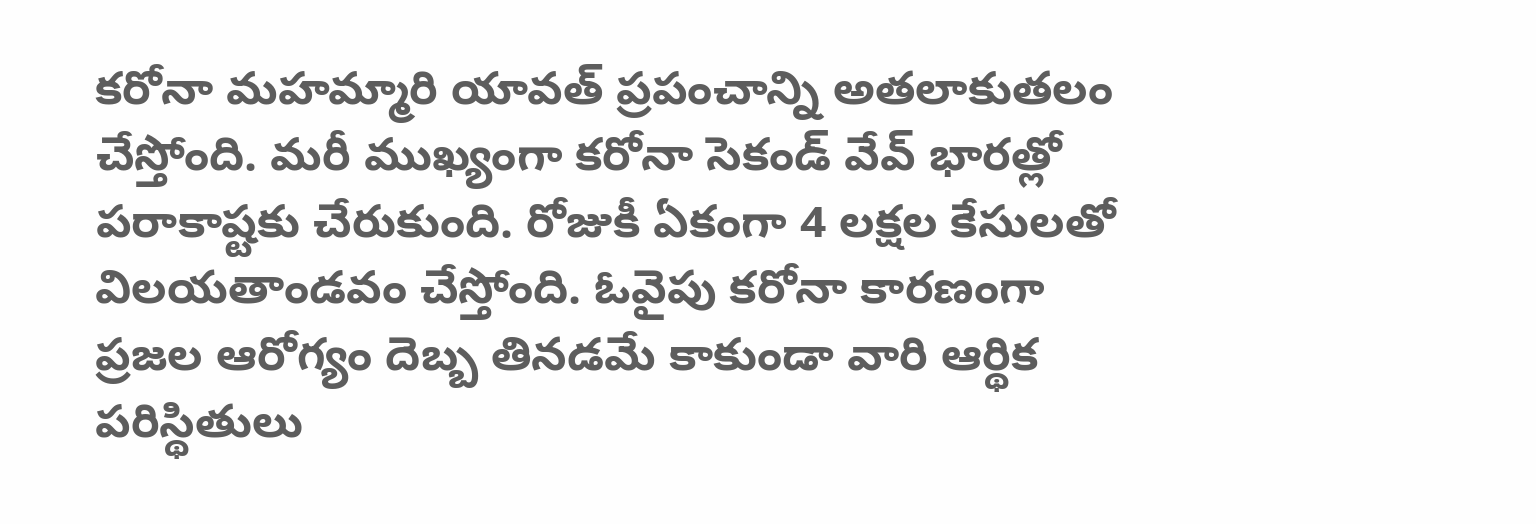కరోనా మహమ్మారి యావత్ ప్రపంచాన్ని అతలాకుతలం చేస్తోంది. మరీ ముఖ్యంగా కరోనా సెకండ్ వేవ్ భారత్లో పరాకాష్టకు చేరుకుంది. రోజుకీ ఏకంగా 4 లక్షల కేసులతో విలయతాండవం చేస్తోంది. ఓవైపు కరోనా కారణంగా ప్రజల ఆరోగ్యం దెబ్బ తినడమే కాకుండా వారి ఆర్థిక పరిస్థితులు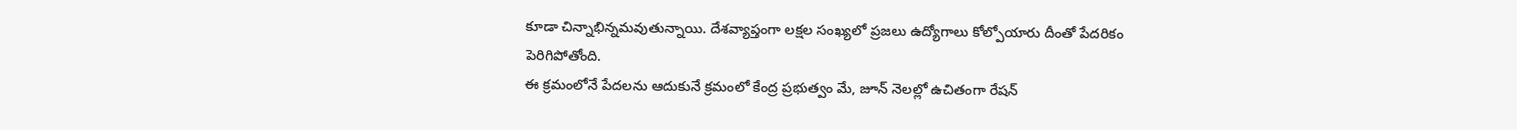కూడా చిన్నాభిన్నమవుతున్నాయి. దేశవ్యాప్తంగా లక్షల సంఖ్యలో ప్రజలు ఉద్యోగాలు కోల్పోయారు దీంతో పేదరికం పెరిగిపోతోంది.
ఈ క్రమంలోనే పేదలను ఆదుకునే క్రమంలో కేంద్ర ప్రభుత్వం మే, జూన్ నెలల్లో ఉచితంగా రేషన్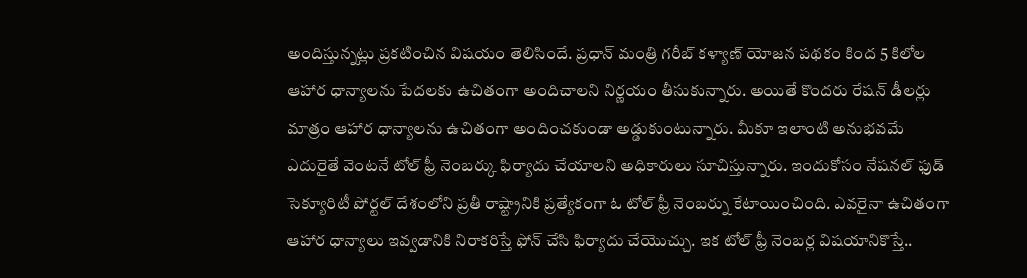అందిస్తున్నట్లు ప్రకటించిన విషయం తెలిసిందే. ప్రధాన్ మంత్రి గరీబ్ కళ్యాణ్ యోజన పథకం కింద 5 కిలోల ఆహార ధాన్యాలను పేదలకు ఉచితంగా అందిచాలని నిర్ణయం తీసుకున్నారు. అయితే కొందరు రేషన్ డీలర్లు మాత్రం ఆహార ధాన్యాలను ఉచితంగా అందించకుండా అడ్డుకుంటున్నారు. మీకూ ఇలాంటి అనుభవమే ఎదురైతే వెంటనే టోల్ ఫ్రీ నెంబర్కు ఫిర్యాదు చేయాలని అధికారులు సూచిస్తున్నారు. ఇందుకోసం నేషనల్ ఫుడ్ సెక్యూరిటీ పోర్టల్ దేశంలోని ప్రతీ రాష్ట్రానికి ప్రత్యేకంగా ఓ టోల్ ఫ్రీ నెంబర్ను కేటాయించింది. ఎవరైనా ఉచితంగా ఆహార ధాన్యాలు ఇవ్వడానికి నిరాకరిస్తే ఫోన్ చేసి ఫిర్యాదు చేయొచ్చు. ఇక టోల్ ఫ్రీ నెంబర్ల విషయానికొస్తే..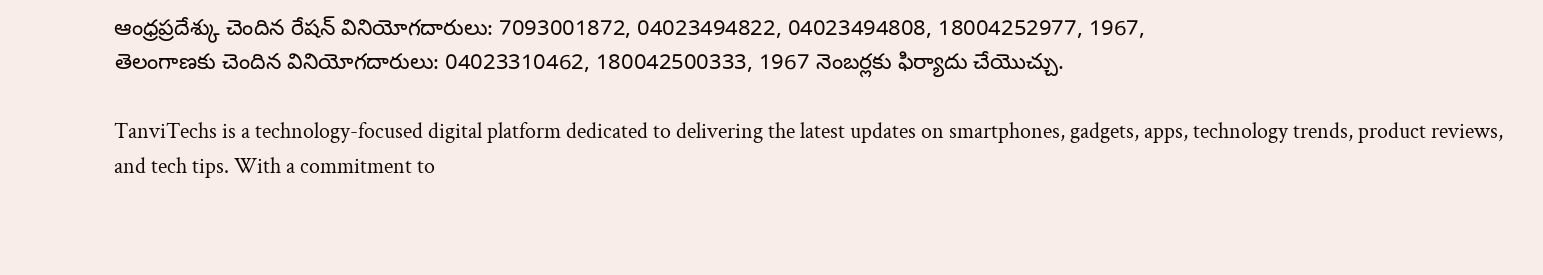ఆంధ్రప్రదేశ్కు చెందిన రేషన్ వినియోగదారులు: 7093001872, 04023494822, 04023494808, 18004252977, 1967,
తెలంగాణకు చెందిన వినియోగదారులు: 04023310462, 180042500333, 1967 నెంబర్లకు ఫిర్యాదు చేయొచ్చు.

TanviTechs is a technology-focused digital platform dedicated to delivering the latest updates on smartphones, gadgets, apps, technology trends, product reviews, and tech tips. With a commitment to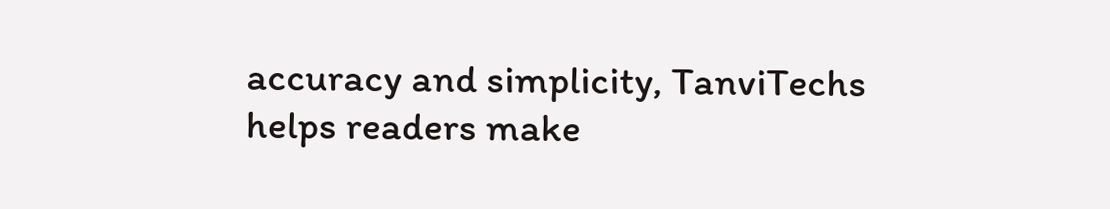accuracy and simplicity, TanviTechs helps readers make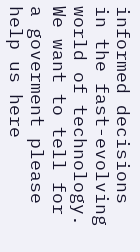informed decisions in the fast-evolving world of technology.
We want to tell for a goverment please help us here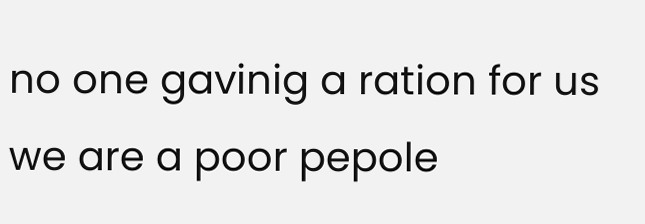no one gavinig a ration for us we are a poor pepole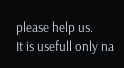please help us.
It is usefull only na